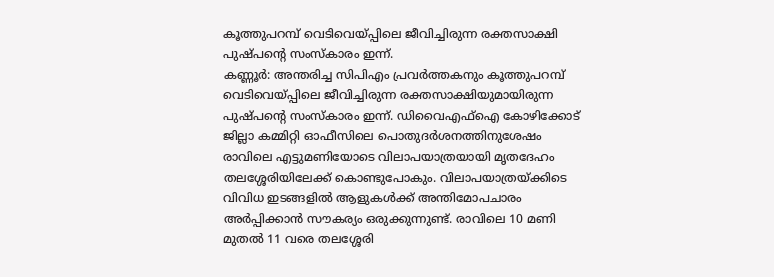കൂത്തുപറമ്പ് വെടിവെയ്പ്പിലെ ജീവിച്ചിരുന്ന രക്തസാക്ഷി പുഷ്പന്റെ സംസ്കാരം ഇന്ന്.
കണ്ണൂർ: അന്തരിച്ച സിപിഎം പ്രവർത്തകനും കൂത്തുപറമ്പ് വെടിവെയ്പ്പിലെ ജീവിച്ചിരുന്ന രക്തസാക്ഷിയുമായിരുന്ന പുഷ്പന്റെ സംസ്കാരം ഇന്ന്. ഡിവൈഎഫ്ഐ കോഴിക്കോട് ജില്ലാ കമ്മിറ്റി ഓഫീസിലെ പൊതുദർശനത്തിനുശേഷം രാവിലെ എട്ടുമണിയോടെ വിലാപയാത്രയായി മൃതദേഹം തലശ്ശേരിയിലേക്ക് കൊണ്ടുപോകും. വിലാപയാത്രയ്ക്കിടെ വിവിധ ഇടങ്ങളിൽ ആളുകൾക്ക് അന്തിമോപചാരം അർപ്പിക്കാൻ സൗകര്യം ഒരുക്കുന്നുണ്ട്. രാവിലെ 10 മണി മുതൽ 11 വരെ തലശ്ശേരി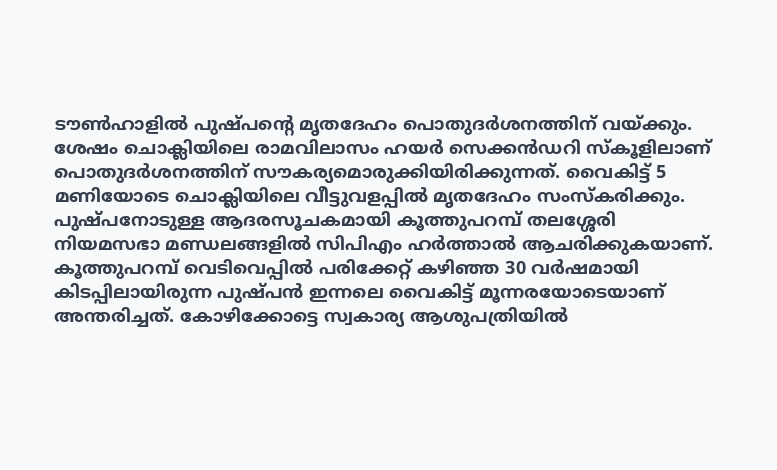ടൗൺഹാളിൽ പുഷ്പന്റെ മൃതദേഹം പൊതുദർശനത്തിന് വയ്ക്കും.
ശേഷം ചൊക്ലിയിലെ രാമവിലാസം ഹയർ സെക്കൻഡറി സ്കൂളിലാണ് പൊതുദർശനത്തിന് സൗകര്യമൊരുക്കിയിരിക്കുന്നത്. വൈകിട്ട് 5 മണിയോടെ ചൊക്ലിയിലെ വീട്ടുവളപ്പിൽ മൃതദേഹം സംസ്കരിക്കും. പുഷ്പനോടുള്ള ആദരസൂചകമായി കൂത്തുപറമ്പ് തലശ്ശേരി നിയമസഭാ മണ്ഡലങ്ങളിൽ സിപിഎം ഹർത്താൽ ആചരിക്കുകയാണ്. കൂത്തുപറമ്പ് വെടിവെപ്പിൽ പരിക്കേറ്റ് കഴിഞ്ഞ 30 വർഷമായി കിടപ്പിലായിരുന്ന പുഷ്പൻ ഇന്നലെ വൈകിട്ട് മൂന്നരയോടെയാണ് അന്തരിച്ചത്. കോഴിക്കോട്ടെ സ്വകാര്യ ആശുപത്രിയിൽ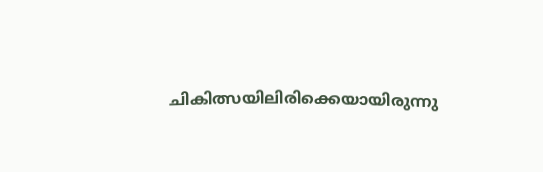ചികിത്സയിലിരിക്കെയായിരുന്നു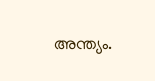അന്ത്യം.